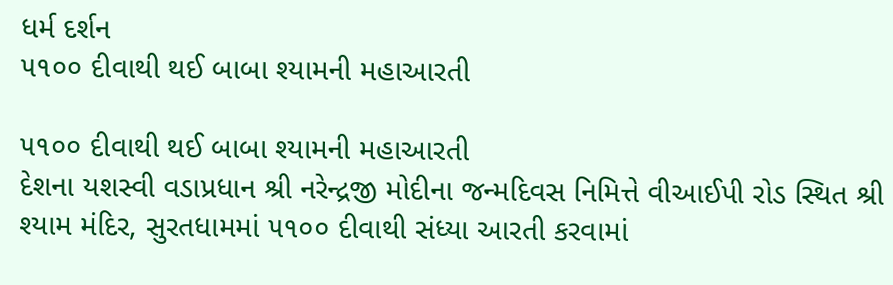ધર્મ દર્શન
૫૧૦૦ દીવાથી થઈ બાબા શ્યામની મહાઆરતી

૫૧૦૦ દીવાથી થઈ બાબા શ્યામની મહાઆરતી
દેશના યશસ્વી વડાપ્રધાન શ્રી નરેન્દ્રજી મોદીના જન્મદિવસ નિમિત્તે વીઆઈપી રોડ સ્થિત શ્રી શ્યામ મંદિર, સુરતધામમાં ૫૧૦૦ દીવાથી સંધ્યા આરતી કરવામાં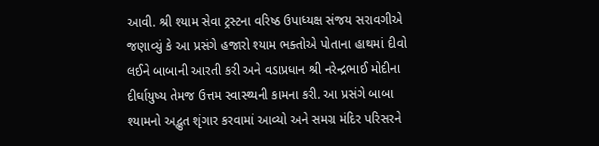આવી. શ્રી શ્યામ સેવા ટ્રસ્ટના વરિષ્ઠ ઉપાધ્યક્ષ સંજય સરાવગીએ જણાવ્યું કે આ પ્રસંગે હજારો શ્યામ ભક્તોએ પોતાના હાથમાં દીવો લઈને બાબાની આરતી કરી અને વડાપ્રધાન શ્રી નરેન્દ્રભાઈ મોદીના દીર્ઘાયુષ્ય તેમજ ઉત્તમ સ્વાસ્થ્યની કામના કરી. આ પ્રસંગે બાબા શ્યામનો અદ્ભુત શૃંગાર કરવામાં આવ્યો અને સમગ્ર મંદિર પરિસરને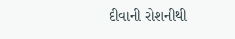દીવાની રોશનીથી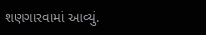શણગારવામાં આવ્યું.